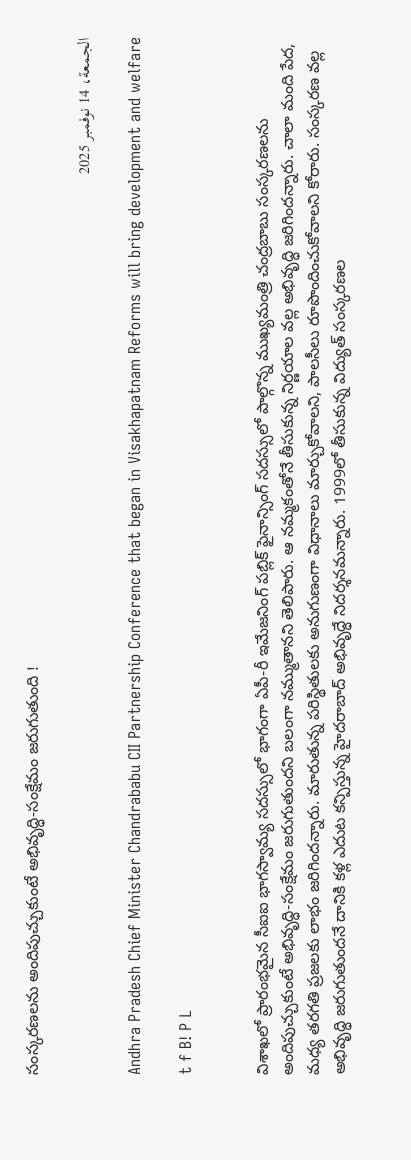సంస్కరణలను అందిపుచ్చుకుంటే అభివృద్ధి-సంక్షేమం జరుగుతుంది !

الجمعة، 14 نوفمبر 2025

Andhra Pradesh Chief Minister Chandrababu CII Partnership Conference that began in Visakhapatnam Reforms will bring development and welfare

t f B! P L


విశాఖలో ప్రారంభమైన సీఐఐ భాగస్వామ్య సదస్సులో భాగంగా ఏపీ-రీ ఇమేజనింగ్ పబ్లిక్ ఫైనాన్సింగ్ సదస్సులో పాల్గొన్న ముఖ్యమంత్రి చంద్రబాబు సంస్కరణలను అందిపుచ్చుకుంటే అభివృద్ధి-సంక్షేమం జరుగుతుందని బలంగా నమ్ముతానని తెలిపారు. ఆ నమ్మకంతోనే తీసుకున్న నిర్ణయాల వల్ల అభివృద్ధి జరిగిందన్నారు. చాలా మంది పేద, మధ్య తరగతి ప్రజలకు లాభం జరిగిందన్నారు. మారుతున్న పరిస్థితులకు అనుగుణంగా విధానాలు మార్చుకోవాలని, పాలసీలు రూపొందించుకోవాలని కోరారు. సంస్కరణ వల్ల అభివృద్ధి జరుగుతుందనే దానికి కళ్ల ఎదుట కన్పిస్తున్న హైదరాబాద్ అభివృద్ధే నిదర్శనమన్నారు. 1999లో తీసుకున్న విద్యుత్ సంస్కరణల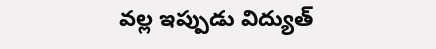వల్ల ఇప్పుడు విద్యుత్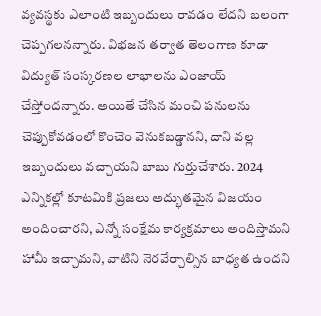వ్యవస్థకు ఎలాంటి ఇబ్బందులు రావడం లేదని బలంగా చెప్పగలనన్నారు. విభజన తర్వాత తెలంగాణ కూడా విద్యుత్ సంస్కరణల లాభాలను ఎంజాయ్ చేస్తోందన్నారు. అయితే చేసిన మంచి పనులను చెప్పుకోవడంలో కొంచెం వెనుకబడ్డానని, దాని వల్ల ఇబ్బందులు వచ్చాయని బాబు గుర్తుచేశారు. 2024 ఎన్నికల్లో కూటమికి ప్రజలు అద్భుతమైన విజయం అందించారని, ఎన్నో సంక్షేమ కార్యక్రమాలు అందిస్తామని హామీ ఇచ్చామని, వాటిని నెరవేర్చాల్సిన బాధ్యత ఉందని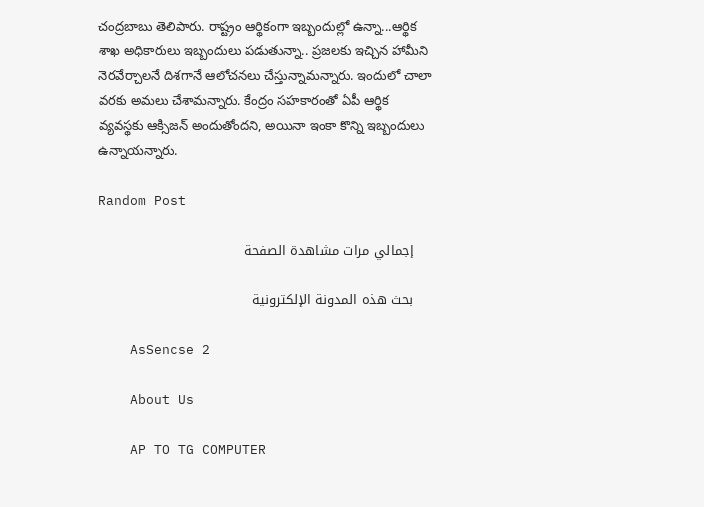చంద్రబాబు తెలిపారు. రాష్ట్రం ఆర్థికంగా ఇబ్బందుల్లో ఉన్నా...ఆర్థిక శాఖ అధికారులు ఇబ్బందులు పడుతున్నా.. ప్రజలకు ఇచ్చిన హామీని నెరవేర్చాలనే దిశగానే ఆలోచనలు చేస్తున్నామన్నారు. ఇందులో చాలా వరకు అమలు చేశామన్నారు. కేంద్రం సహకారంతో ఏపీ ఆర్థిక వ్యవస్థకు ఆక్సిజన్ అందుతోందని, అయినా ఇంకా కొన్ని ఇబ్బందులు ఉన్నాయన్నారు.

Random Post

    إجمالي مرات مشاهدة الصفحة

    بحث هذه المدونة الإلكترونية

    AsSencse 2

    About Us

    AP TO TG COMPUTER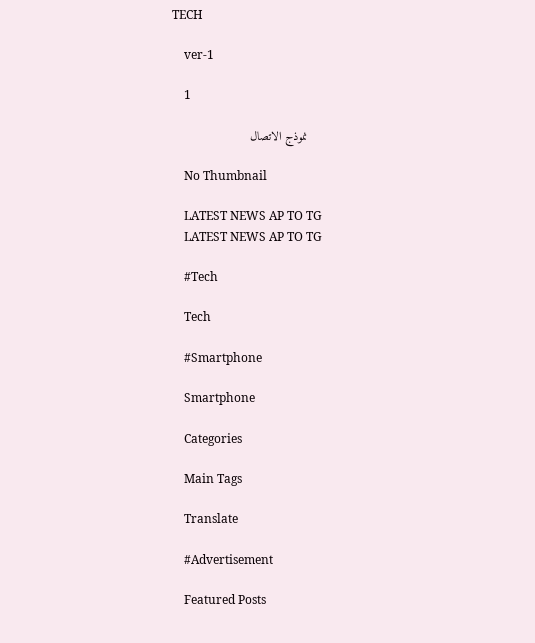TECH

    ver-1

    1

    نموذج الاتصال

    No Thumbnail

    LATEST NEWS AP TO TG
    LATEST NEWS AP TO TG

    #Tech

    Tech

    #Smartphone

    Smartphone

    Categories

    Main Tags

    Translate

    #Advertisement

    Featured Posts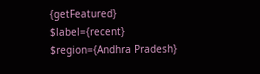{getFeatured} $label={recent} $region={Andhra Pradesh}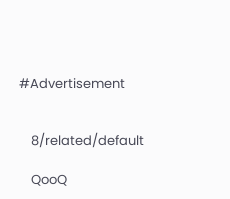#Advertisement


    8/related/default

    QooQ